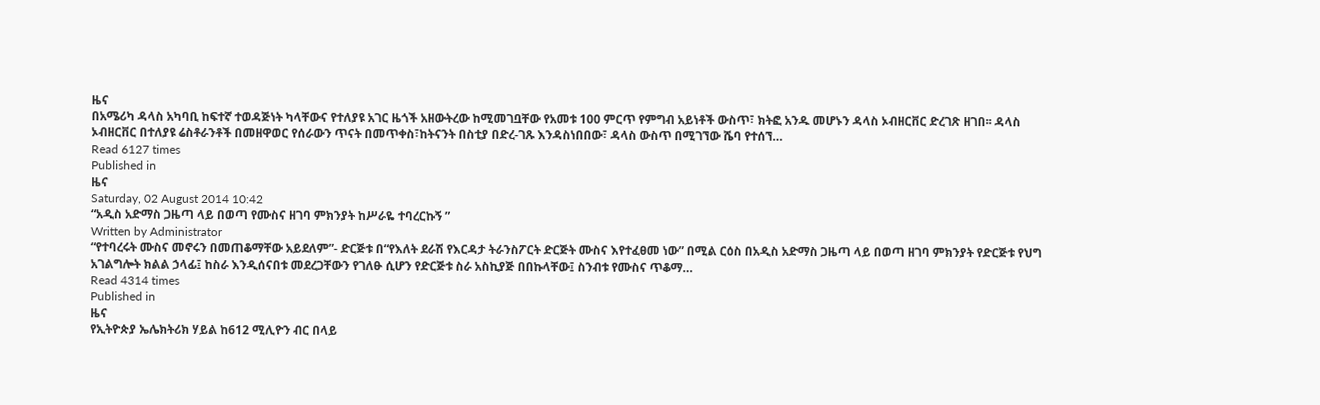ዜና
በአሜሪካ ዳላስ አካባቢ ከፍተኛ ተወዳጅነት ካላቸውና የተለያዩ አገር ዜጎች አዘውትረው ከሚመገቧቸው የአመቱ 100 ምርጥ የምግብ አይነቶች ውስጥ፣ ክትፎ አንዱ መሆኑን ዳላስ ኦብዘርቨር ድረገጽ ዘገበ፡፡ ዳላስ ኦብዘርቨር በተለያዩ ሬስቶራንቶች በመዘዋወር የሰራውን ጥናት በመጥቀስ፣ከትናንት በስቲያ በድረ-ገጹ እንዳስነበበው፣ ዳላስ ውስጥ በሚገኘው ሼባ የተሰኘ…
Read 6127 times
Published in
ዜና
Saturday, 02 August 2014 10:42
“አዲስ አድማስ ጋዜጣ ላይ በወጣ የሙስና ዘገባ ምክንያት ከሥራዬ ተባረርኩኝ ”
Written by Administrator
“የተባረሩት ሙስና መኖሩን በመጠቆማቸው አይደለም”- ድርጅቱ በ“የእለት ደራሽ የእርዳታ ትራንስፖርት ድርጅት ሙስና እየተፈፀመ ነው” በሚል ርዕስ በአዲስ አድማስ ጋዜጣ ላይ በወጣ ዘገባ ምክንያት የድርጅቱ የህግ አገልግሎት ክልል ኃላፊ፤ ከስራ እንዲሰናበቱ መደረጋቸውን የገለፁ ሲሆን የድርጅቱ ስራ አስኪያጅ በበኩላቸው፤ ስንብቱ የሙስና ጥቆማ…
Read 4314 times
Published in
ዜና
የኢትዮጵያ ኤሌክትሪክ ሃይል ከ612 ሚሊዮን ብር በላይ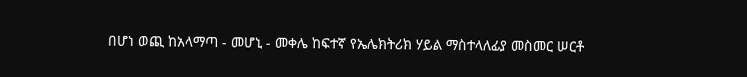በሆነ ወጪ ከአላማጣ - መሆኒ - መቀሌ ከፍተኛ የኤሌክትሪክ ሃይል ማስተላለፊያ መስመር ሠርቶ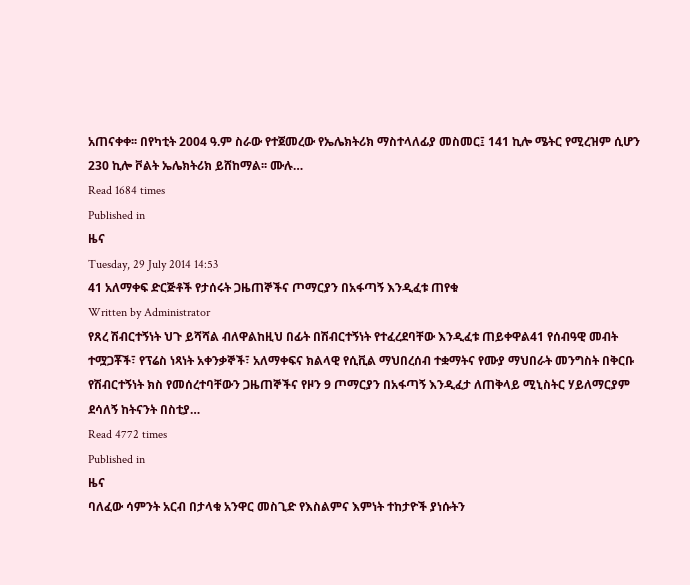አጠናቀቀ፡፡ በየካቲት 2004 ዓ.ም ስራው የተጀመረው የኤሌክትሪክ ማስተላለፊያ መስመር፤ 141 ኪሎ ሜትር የሚረዝም ሲሆን 230 ኪሎ ቮልት ኤሌክትሪክ ይሸከማል፡፡ ሙሉ…
Read 1684 times
Published in
ዜና
Tuesday, 29 July 2014 14:53
41 አለማቀፍ ድርጅቶች የታሰሩት ጋዜጠኞችና ጦማርያን በአፋጣኝ እንዲፈቱ ጠየቁ
Written by Administrator
የጸረ ሽብርተኝነት ህጉ ይሻሻል ብለዋልከዚህ በፊት በሽብርተኝነት የተፈረደባቸው እንዲፈቱ ጠይቀዋል41 የሰብዓዊ መብት ተሟጋቾች፣ የፕሬስ ነጻነት አቀንቃኞች፣ አለማቀፍና ክልላዊ የሲቪል ማህበረሰብ ተቋማትና የሙያ ማህበራት መንግስት በቅርቡ የሽብርተኝነት ክስ የመሰረተባቸውን ጋዜጠኞችና የዞን 9 ጦማርያን በአፋጣኝ እንዲፈታ ለጠቅላይ ሚኒስትር ሃይለማርያም ደሳለኝ ከትናንት በስቲያ…
Read 4772 times
Published in
ዜና
ባለፈው ሳምንት አርብ በታላቁ አንዋር መስጊድ የእስልምና እምነት ተከታዮች ያነሱትን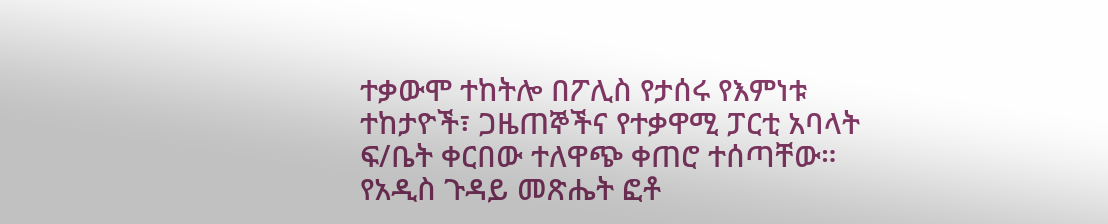ተቃውሞ ተከትሎ በፖሊስ የታሰሩ የእምነቱ ተከታዮች፣ ጋዜጠኞችና የተቃዋሚ ፓርቲ አባላት ፍ/ቤት ቀርበው ተለዋጭ ቀጠሮ ተሰጣቸው። የአዲስ ጉዳይ መጽሔት ፎቶ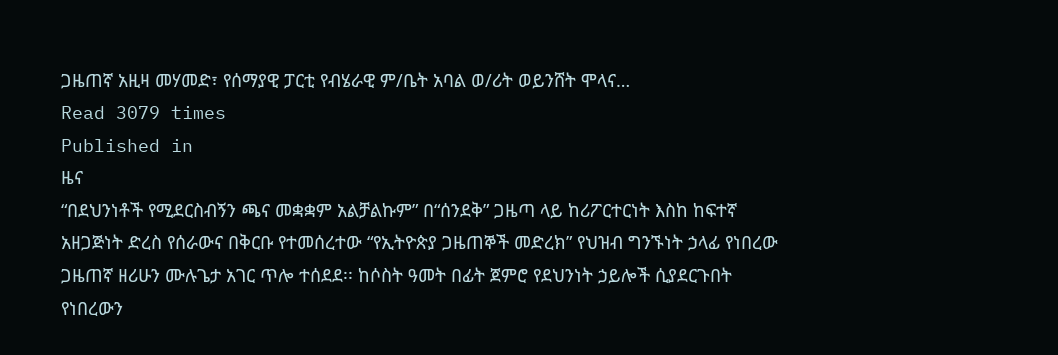ጋዜጠኛ አዚዛ መሃመድ፣ የሰማያዊ ፓርቲ የብሄራዊ ም/ቤት አባል ወ/ሪት ወይንሸት ሞላና…
Read 3079 times
Published in
ዜና
“በደህንነቶች የሚደርስብኝን ጫና መቋቋም አልቻልኩም” በ“ሰንደቅ” ጋዜጣ ላይ ከሪፖርተርነት እስከ ከፍተኛ አዘጋጅነት ድረስ የሰራውና በቅርቡ የተመሰረተው “የኢትዮጵያ ጋዜጠኞች መድረክ” የህዝብ ግንኙነት ኃላፊ የነበረው ጋዜጠኛ ዘሪሁን ሙሉጌታ አገር ጥሎ ተሰደደ፡፡ ከሶስት ዓመት በፊት ጀምሮ የደህንነት ኃይሎች ሲያደርጉበት የነበረውን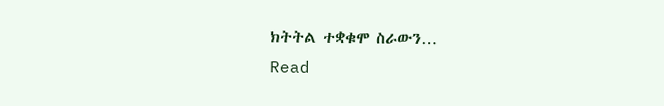ክትትል ተቋቁሞ ስራውን…
Read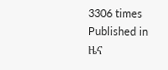3306 times
Published in
ዜና